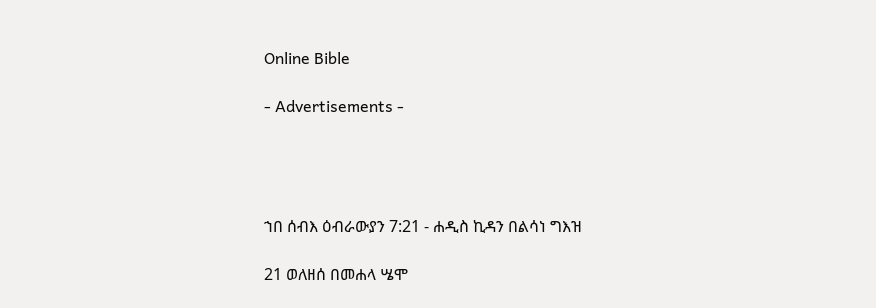Online Bible

- Advertisements -




ኀበ ሰብእ ዕብራውያን 7:21 - ሐዲስ ኪዳን በልሳነ ግእዝ

21 ወለዘሰ በመሐላ ሤሞ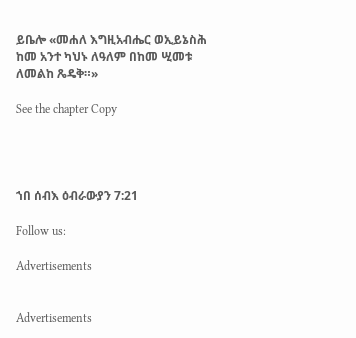ይቤሎ «መሐለ እግዚአብሔር ወኢይኔስሕ ከመ አንተ ካህኑ ለዓለም በከመ ሢመቱ ለመልከ ጼዴቅ።»

See the chapter Copy




ኀበ ሰብእ ዕብራውያን 7:21

Follow us:

Advertisements


Advertisements